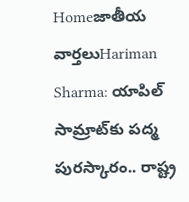Homeజాతీయ వార్తలుHariman Sharma: యాపిల్‌ సామ్రాట్‌కు పద్మ పురస్కారం.. రాష్ట్ర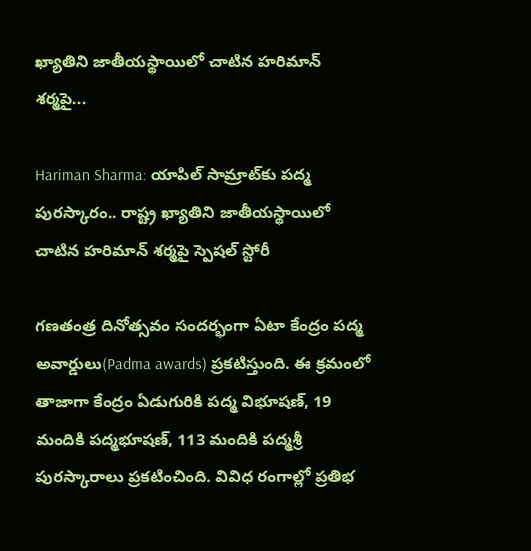ఖ్యాతిని జాతీయస్థాయిలో చాటిన హరిమాన్‌ శర్మపై...

Hariman Sharma: యాపిల్‌ సామ్రాట్‌కు పద్మ పురస్కారం.. రాష్ట్ర ఖ్యాతిని జాతీయస్థాయిలో చాటిన హరిమాన్‌ శర్మపై స్పెషల్ స్టోరీ

గణతంత్ర దినోత్సవం సందర్భంగా ఏటా కేంద్రం పద్మ అవార్డులు(Padma awards) ప్రకటిస్తుంది. ఈ క్రమంలో తాజాగా కేంద్రం ఏడుగురికి పద్మ విభూషణ్, 19 మందికి పద్మభూషణ్, 113 మందికి పద్మశ్రీ పురస్కారాలు ప్రకటించింది. వివిధ రంగాల్లో ప్రతిభ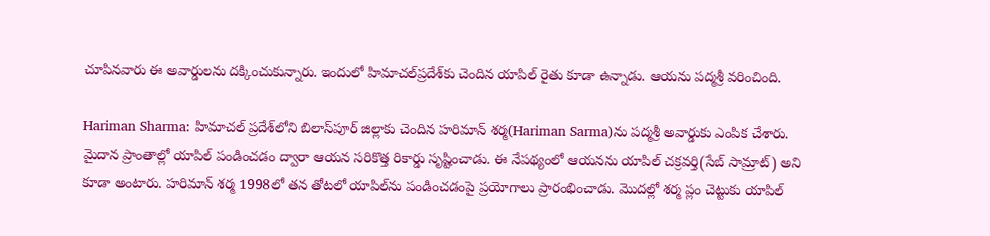చూపినవారు ఈ అవార్డులను దక్కించుకున్నారు. ఇందులో హిమాచల్‌ప్రదేశ్‌కు చెందిన యాపిల్‌ రైతు కూడా ఉన్నాడు. ఆయను పద్మశ్రీ వరించింది.

Hariman Sharma: హిమాచల్‌ ప్రదేశ్‌లోని బిలాస్‌పూర్‌ జిల్లాకు చెందిన హరిమాన్‌ శర్మ(Hariman Sarma)ను పద్మశ్రీ అవార్డుకు ఎంపిక చేశారు. మైదాన ప్రాంతాల్లో యాపిల్‌ పండించడం ద్వారా ఆయన సరికొత్త రికార్డు సృష్టించాడు. ఈ నేపథ్యంలో ఆయనను యాపిల్‌ చక్రవర్తి(సేబ్‌ సామ్రాట్‌) అని కూడా అంటారు. హరిమాన్‌ శర్మ 1998లో తన తోటలో యాపిల్‌ను పండించడంపై ప్రయోగాలు ప్రారంభించాడు. మొదల్లో శర్మ ప్లం చెట్టుకు యాపిల్‌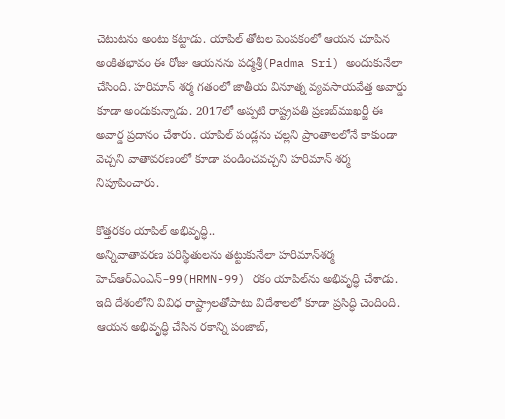చెటుటను అంటు కట్టాడు. యాపిల్‌ తోటల పెంపకంలో ఆయన చూపిన అంకితభావం ఈ రోజు ఆయనను పద్మశ్రీ(Padma Sri) అందుకునేలా చేసింది. హరిమాన్‌ శర్మ గతంలో జాతీయ వినూత్న వ్యవసాయవేత్త అవార్డు కూడా అందుకున్నాడు. 2017లో అప్పటి రాష్ట్రపతి ప్రణబ్‌ముఖర్జీ ఈ అవార్డ ప్రదానం చేశారు. యాపిల్‌ పండ్లను చల్లని ప్రాంతాలలోనే కాకుండా వెచ్చని వాతావరణంలో కూడా పండించవచ్చని హరిమాన్‌ శర్మ నిపూపించారు.

కొత్తరకం యాపిల్‌ అభివృద్ధి..
అన్నివాతావరణ పరిస్థితులను తట్టుకునేలా హరిమాన్‌శర్మ హెచ్‌ఆర్‌ఎంఎన్‌–99(HRMN-99) రకం యాపిల్‌ను అభివృద్ధి చేశాడు. ఇది దేశంలోని వివిధ రాష్ట్రాలతోపాటు విదేశాలలో కూడా ప్రసిద్ధి చెందింది. ఆయన అభివృద్ధి చేసిన రకాన్ని పంజాబ్,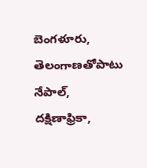బెంగళూరు, తెలంగాణతోపాటు నేపాల్, దక్షిణాఫ్రికా,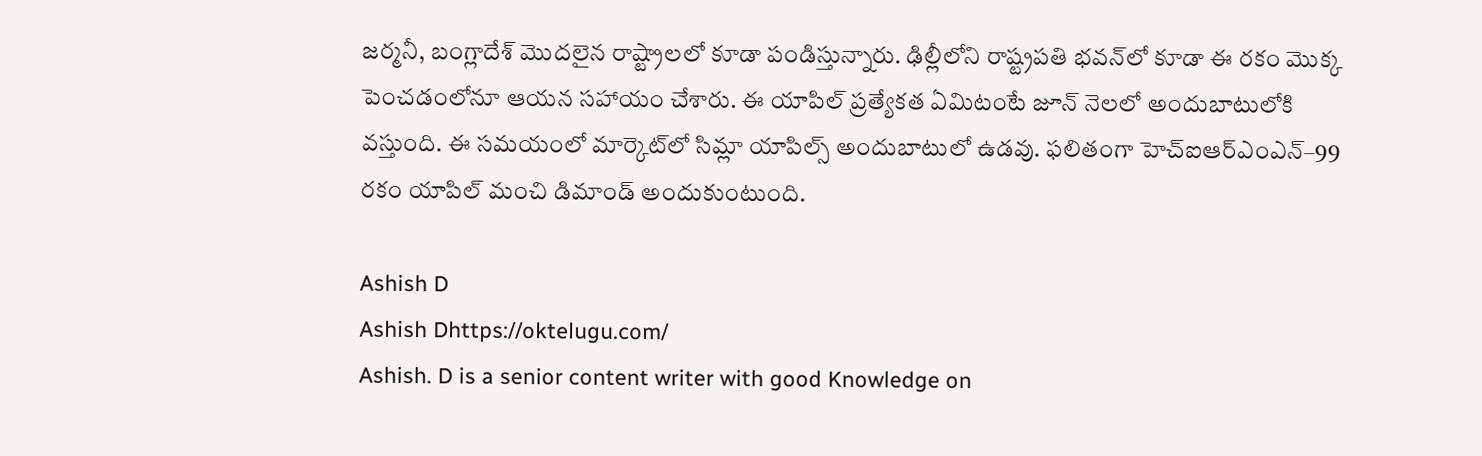జర్మనీ, బంగ్లాదేశ్‌ మొదలైన రాష్ట్రాలలో కూడా పండిస్తున్నారు. ఢిల్లీలోని రాష్ట్రపతి భవన్‌లో కూడా ఈ రకం మొక్క పెంచడంలోనూ ఆయన సహాయం చేశారు. ఈ యాపిల్‌ ప్రత్యేకత ఏమిటంటే జూన్‌ నెలలో అందుబాటులోకి వస్తుంది. ఈ సమయంలో మార్కెట్‌లో సిమ్లా యాపిల్స్‌ అందుబాటులో ఉడవు. ఫలితంగా హెచ్‌ఐఆర్‌ఎంఎన్‌–99 రకం యాపిల్‌ మంచి డిమాండ్‌ అందుకుంటుంది.

Ashish D
Ashish Dhttps://oktelugu.com/
Ashish. D is a senior content writer with good Knowledge on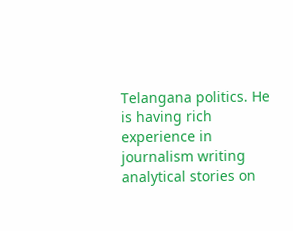Telangana politics. He is having rich experience in journalism writing analytical stories on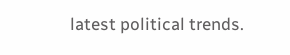latest political trends.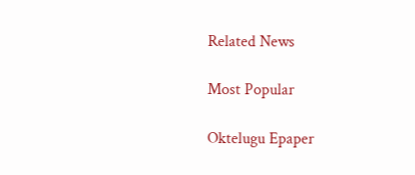Related News

Most Popular

Oktelugu Epaper